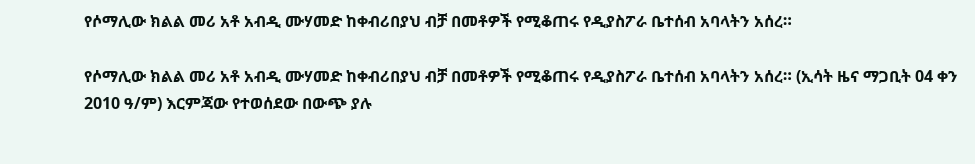የሶማሊው ክልል መሪ አቶ አብዲ ሙሃመድ ከቀብሪበያህ ብቻ በመቶዎች የሚቆጠሩ የዲያስፖራ ቤተሰብ አባላትን አሰረ።

የሶማሊው ክልል መሪ አቶ አብዲ ሙሃመድ ከቀብሪበያህ ብቻ በመቶዎች የሚቆጠሩ የዲያስፖራ ቤተሰብ አባላትን አሰረ። (ኢሳት ዜና ማጋቢት 04 ቀን 2010 ዓ/ም) እርምጃው የተወሰደው በውጭ ያሉ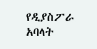የዲያስፖራ አባላት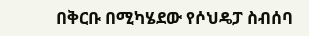በቅርቡ በሚካሄደው የሶህዴፓ ስብሰባ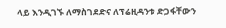ላይ እንዲገኙ ለማስገደድና ለፕሬዚዳንቱ ድጋፋቸውን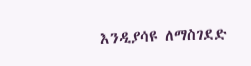እንዲያሳዩ ለማስገደድ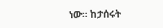ነው። ከታሰሩት